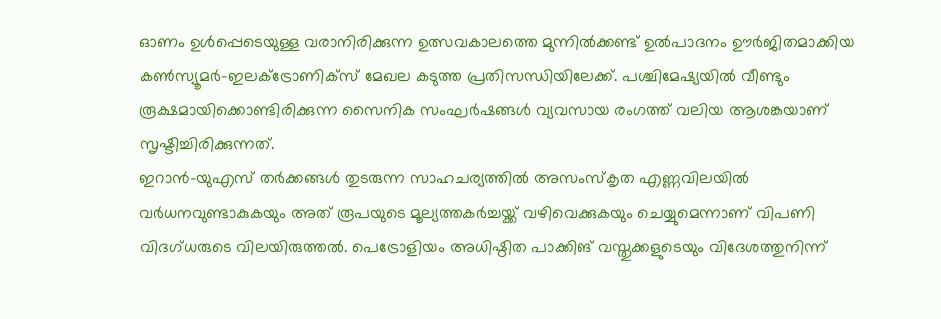ഓണം ഉൾപ്പെടെയുള്ള വരാനിരിക്കുന്ന ഉത്സവകാലത്തെ മുന്നിൽക്കണ്ട് ഉൽപാദനം ഊർജിതമാക്കിയ കൺസ്യൂമർ–ഇലക്ട്രോണിക്സ് മേഖല കടുത്ത പ്രതിസന്ധിയിലേക്ക്. പശ്ചിമേഷ്യയിൽ വീണ്ടും രൂക്ഷമായിക്കൊണ്ടിരിക്കുന്ന സൈനിക സംഘർഷങ്ങൾ വ്യവസായ രംഗത്ത് വലിയ ആശങ്കയാണ് സൃഷ്ടിച്ചിരിക്കുന്നത്.
ഇറാൻ–യുഎസ് തർക്കങ്ങൾ തുടരുന്ന സാഹചര്യത്തിൽ അസംസ്കൃത എണ്ണവിലയിൽ വർധനവുണ്ടാകുകയും അത് രൂപയുടെ മൂല്യത്തകർച്ചയ്ക്ക് വഴിവെക്കുകയും ചെയ്യുമെന്നാണ് വിപണി വിദഗ്ധരുടെ വിലയിരുത്തൽ. പെട്രോളിയം അധിഷ്ഠിത പാക്കിങ് വസ്തുക്കളുടെയും വിദേശത്തുനിന്ന്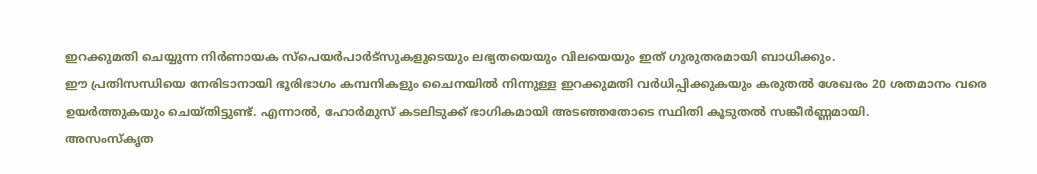ഇറക്കുമതി ചെയ്യുന്ന നിർണായക സ്പെയർപാർട്സുകളുടെയും ലഭ്യതയെയും വിലയെയും ഇത് ഗുരുതരമായി ബാധിക്കും.
ഈ പ്രതിസന്ധിയെ നേരിടാനായി ഭൂരിഭാഗം കമ്പനികളും ചൈനയിൽ നിന്നുള്ള ഇറക്കുമതി വർധിപ്പിക്കുകയും കരുതൽ ശേഖരം 20 ശതമാനം വരെ ഉയർത്തുകയും ചെയ്തിട്ടുണ്ട്. എന്നാൽ, ഹോർമുസ് കടലിടുക്ക് ഭാഗികമായി അടഞ്ഞതോടെ സ്ഥിതി കൂടുതൽ സങ്കീർണ്ണമായി.
അസംസ്കൃത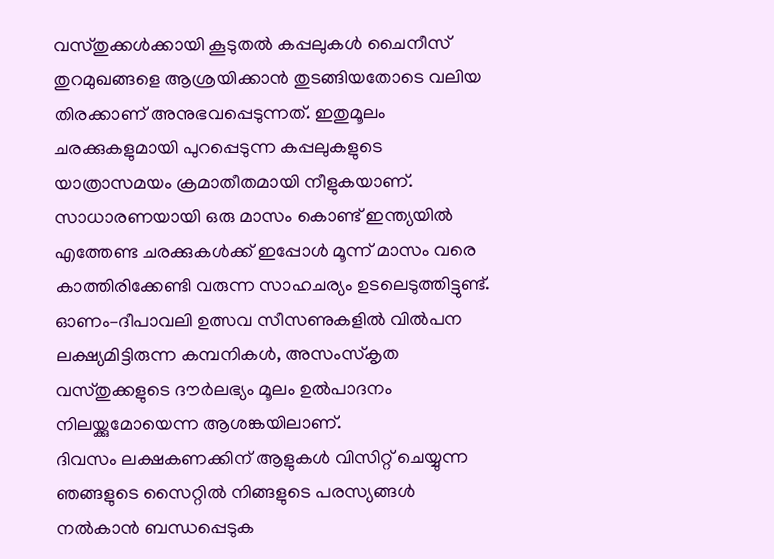വസ്തുക്കൾക്കായി കൂടുതൽ കപ്പലുകൾ ചൈനീസ് തുറമുഖങ്ങളെ ആശ്രയിക്കാൻ തുടങ്ങിയതോടെ വലിയ തിരക്കാണ് അനുഭവപ്പെടുന്നത്. ഇതുമൂലം ചരക്കുകളുമായി പുറപ്പെടുന്ന കപ്പലുകളുടെ യാത്രാസമയം ക്രമാതീതമായി നീളുകയാണ്.
സാധാരണയായി ഒരു മാസം കൊണ്ട് ഇന്ത്യയിൽ എത്തേണ്ട ചരക്കുകൾക്ക് ഇപ്പോൾ മൂന്ന് മാസം വരെ കാത്തിരിക്കേണ്ടി വരുന്ന സാഹചര്യം ഉടലെടുത്തിട്ടുണ്ട്.
ഓണം–ദീപാവലി ഉത്സവ സീസണുകളിൽ വിൽപന ലക്ഷ്യമിട്ടിരുന്ന കമ്പനികൾ, അസംസ്കൃത വസ്തുക്കളുടെ ദൗർലഭ്യം മൂലം ഉൽപാദനം നിലയ്ക്കുമോയെന്ന ആശങ്കയിലാണ്.
ദിവസം ലക്ഷകണക്കിന് ആളുകൾ വിസിറ്റ് ചെയ്യുന്ന ഞങ്ങളുടെ സൈറ്റിൽ നിങ്ങളുടെ പരസ്യങ്ങൾ നൽകാൻ ബന്ധപ്പെടുക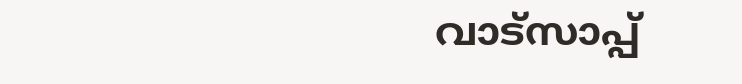വാട്സാപ്പ്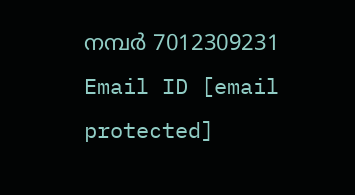നമ്പർ 7012309231 Email ID [email protected]